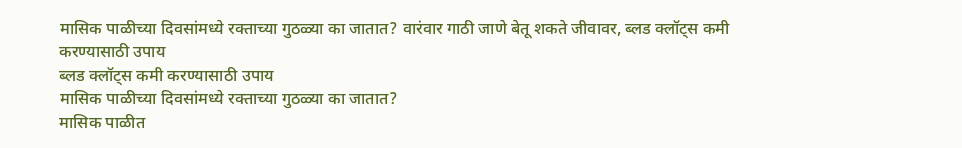मासिक पाळीच्या दिवसांमध्ये रक्ताच्या गुठळ्या का जातात? वारंवार गाठी जाणे बेतू शकते जीवावर, ब्लड क्लॉट्स कमी करण्यासाठी उपाय
ब्लड क्लॉट्स कमी करण्यासाठी उपाय
मासिक पाळीच्या दिवसांमध्ये रक्ताच्या गुठळ्या का जातात?
मासिक पाळीत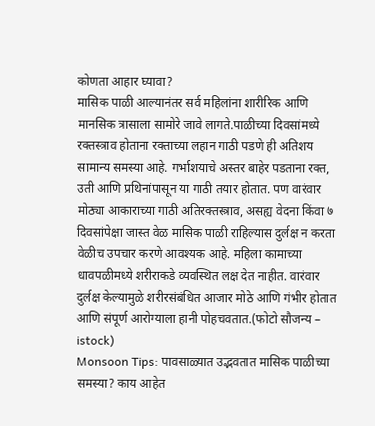कोणता आहार घ्यावा?
मासिक पाळी आल्यानंतर सर्व महिलांना शारीरिक आणि मानसिक त्रासाला सामोरे जावे लागते.पाळीच्या दिवसांमध्ये रक्तस्त्राव होताना रक्ताच्या लहान गाठी पडणे ही अतिशय सामान्य समस्या आहे. गर्भाशयाचे अस्तर बाहेर पडताना रक्त, उती आणि प्रथिनांपासून या गाठी तयार होतात. पण वारंवार मोठ्या आकाराच्या गाठी अतिरक्तस्त्राव, असह्य वेदना किंवा ७ दिवसांपेक्षा जास्त वेळ मासिक पाळी राहिल्यास दुर्लक्ष न करता वेळीच उपचार करणे आवश्यक आहे. महिला कामाच्या धावपळीमध्ये शरीराकडे व्यवस्थित लक्ष देत नाहीत. वारंवार दुर्लक्ष केल्यामुळे शरीरसंबंधित आजार मोठे आणि गंभीर होतात आणि संपूर्ण आरोग्याला हानी पोहचवतात.(फोटो सौजन्य – istock)
Monsoon Tips: पावसाळ्यात उद्भवतात मासिक पाळीच्या समस्या? काय आहेत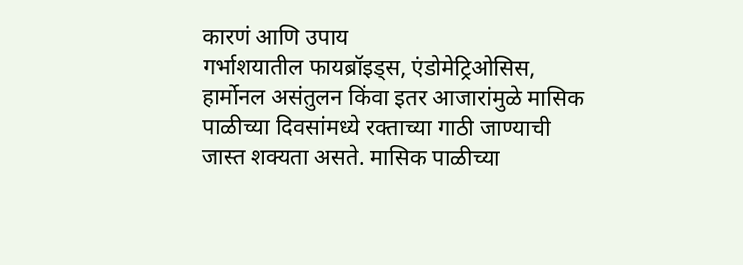कारणं आणि उपाय
गर्भाशयातील फायब्रॉइड्स, एंडोमेट्रिओसिस, हार्मोनल असंतुलन किंवा इतर आजारांमुळे मासिक पाळीच्या दिवसांमध्ये रक्ताच्या गाठी जाण्याची जास्त शक्यता असते. मासिक पाळीच्या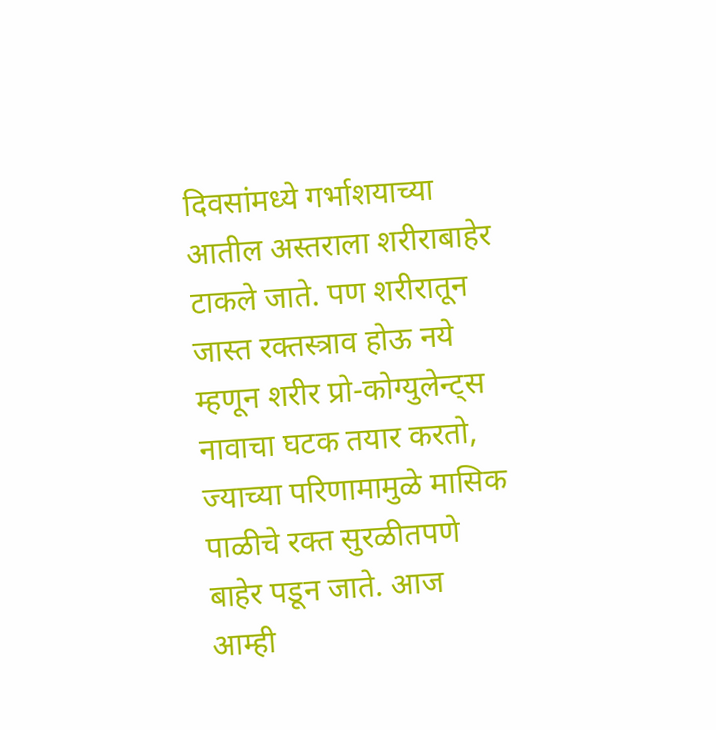दिवसांमध्ये गर्भाशयाच्या आतील अस्तराला शरीराबाहेर टाकले जाते. पण शरीरातून जास्त रक्तस्त्राव होऊ नये म्हणून शरीर प्रो-कोग्युलेन्ट्स नावाचा घटक तयार करतो, ज्याच्या परिणामामुळे मासिक पाळीचे रक्त सुरळीतपणे बाहेर पडून जाते. आज आम्ही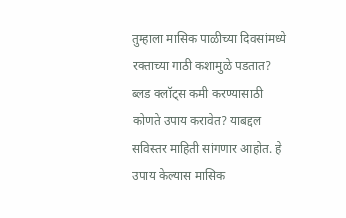तुम्हाला मासिक पाळीच्या दिवसांमध्ये रक्ताच्या गाठी कशामुळे पडतात? ब्लड क्लॉट्स कमी करण्यासाठी कोणते उपाय करावेत? याबद्दल सविस्तर माहिती सांगणार आहोत. हे उपाय केल्यास मासिक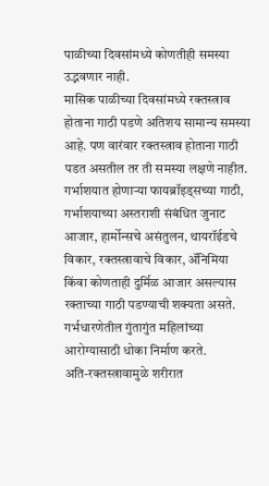पाळीच्या दिवसांमध्ये कोणतीही समस्या उद्भवणार नाही.
मासिक पाळीच्या दिवसांमध्ये रक्तस्त्राव होताना गाठी पडणे अतिशय सामान्य समस्या आहे. पण वारंवार रक्तस्त्राव होताना गाठी पडत असतील तर ती समस्या लक्षणे नाहीत. गर्भाशयात होणाऱ्या फायब्रॉइड्सच्या गाठी, गर्भाशयाच्या अस्तराशी संबंधित जुनाट आजार, हार्मोन्सचे असंतुलन, थायरॉईडचे विकार, रक्तस्त्रावाचे विकार, ॲनिमिया किंवा कोणताही दुर्मिळ आजार असल्यास रक्ताच्या गाठी पडण्याची शक्यता असते. गर्भधारणेतील गुंतागुंत महिलांच्या आरोग्यासाठी धोका निर्माण करते.
अति-रक्तस्त्रावामुळे शरीरात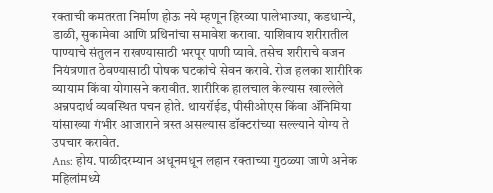रक्ताची कमतरता निर्माण होऊ नये म्हणून हिरव्या पालेभाज्या, कडधान्ये, डाळी, सुकामेवा आणि प्रथिनांचा समावेश करावा. याशिवाय शरीरातील पाण्याचे संतुलन राखण्यासाठी भरपूर पाणी प्यावे. तसेच शरीराचे वजन नियंत्रणात ठेवण्यासाठी पोषक घटकांचे सेवन करावे. रोज हलका शारीरिक व्यायाम किंवा योगासने करावीत. शारीरिक हालचाल केल्यास खाल्लेले अन्नपदार्थ व्यवस्थित पचन होते. थायरॉईड, पीसीओएस किंवा ॲनिमिया यांसाख्या गंभीर आजाराने त्रस्त असल्यास डॉक्टरांच्या सल्ल्याने योग्य ते उपचार करावेत.
Ans: होय. पाळीदरम्यान अधूनमधून लहान रक्ताच्या गुठळ्या जाणे अनेक महिलांमध्ये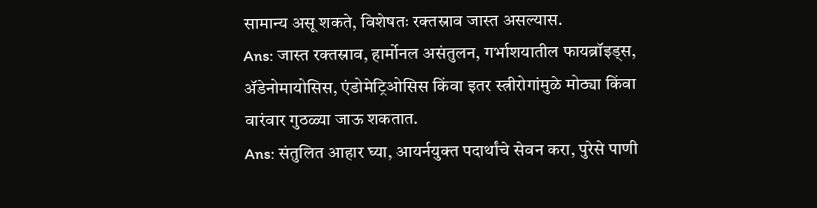सामान्य असू शकते, विशेषतः रक्तस्राव जास्त असल्यास.
Ans: जास्त रक्तस्राव, हार्मोनल असंतुलन, गर्भाशयातील फायब्रॉइड्स, ॲडेनोमायोसिस, एंडोमेट्रिओसिस किंवा इतर स्त्रीरोगांमुळे मोठ्या किंवा वारंवार गुठळ्या जाऊ शकतात.
Ans: संतुलित आहार घ्या, आयर्नयुक्त पदार्थांचे सेवन करा, पुरेसे पाणी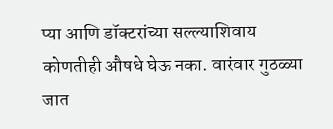प्या आणि डॉक्टरांच्या सल्ल्याशिवाय कोणतीही औषधे घेऊ नका. वारंवार गुठळ्या जात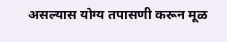असल्यास योग्य तपासणी करून मूळ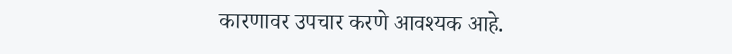कारणावर उपचार करणे आवश्यक आहे.